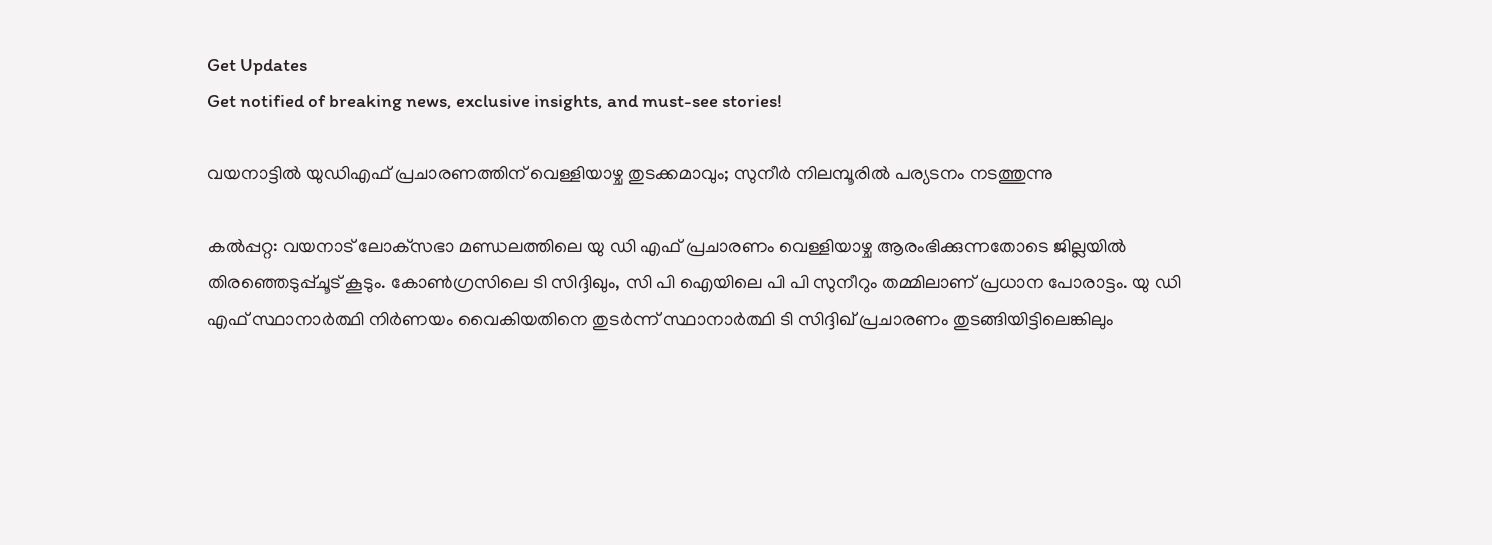Get Updates
Get notified of breaking news, exclusive insights, and must-see stories!

വയനാട്ടില്‍ യുഡിഎഫ് പ്രചാരണത്തിന് വെള്ളിയാഴ്ച തുടക്കമാവും; സുനീര്‍ നിലമ്പൂരില്‍ പര്യടനം നടത്തുന്നു

കല്‍പ്പറ്റ: വയനാട് ലോക്‌സഭാ മണ്ഡലത്തിലെ യു ഡി എഫ് പ്രചാരണം വെള്ളിയാഴ്ച ആരംഭിക്കുന്നതോടെ ജില്ലയില്‍ തിരഞ്ഞെടുപ്പ്ചൂട് കൂടും. കോണ്‍ഗ്രസിലെ ടി സിദ്ദിഖും, സി പി ഐയിലെ പി പി സുനീറും തമ്മിലാണ് പ്രധാന പോരാട്ടം. യു ഡി എഫ് സ്ഥാനാര്‍ത്ഥി നിര്‍ണയം വൈകിയതിനെ തുടര്‍ന്ന് സ്ഥാനാര്‍ത്ഥി ടി സിദ്ദിഖ് പ്രചാരണം തുടങ്ങിയിട്ടിലെങ്കിലും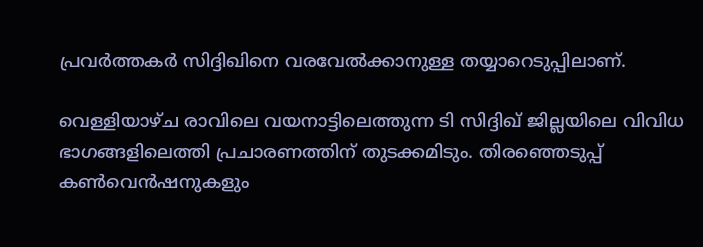പ്രവര്‍ത്തകര്‍ സിദ്ദിഖിനെ വരവേല്‍ക്കാനുള്ള തയ്യാറെടുപ്പിലാണ്.

വെള്ളിയാഴ്ച രാവിലെ വയനാട്ടിലെത്തുന്ന ടി സിദ്ദിഖ് ജില്ലയിലെ വിവിധ ഭാഗങ്ങളിലെത്തി പ്രചാരണത്തിന് തുടക്കമിടും. തിരഞ്ഞെടുപ്പ് കണ്‍വെന്‍ഷനുകളും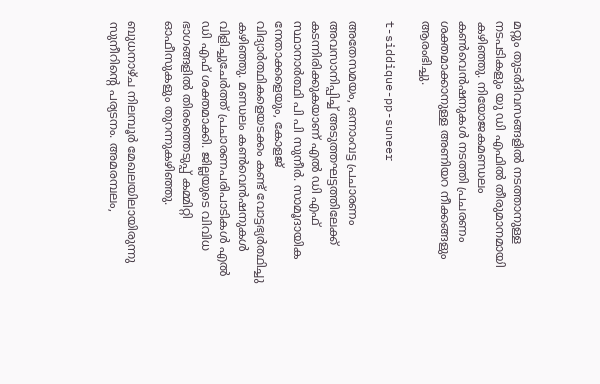മറ്റും തുടര്‍ദിവസങ്ങളില്‍ നടത്താനുള്ള നടപടികളും യു ഡി എഫില്‍ തീരുമാനമായി കഴിഞ്ഞു. നിയോജകമണ്ഡലം കണ്‍വെന്‍ഷനുകള്‍ നടത്തി പ്രചരണം ശക്തമാക്കാനുള്ള അണിയറ നീക്കങ്ങളും ആരംഭിച്ചു.

t-siddique-pp-suneer

അതേസമയം, ഒന്നാംവട്ട പ്രചാരണം അവസാനിപ്പിച്ച് അടുത്തഘട്ടത്തിലേക്ക് കടന്നിരിക്കുകയാണ് എല്‍ ഡി എഫ് സ്ഥാനാര്‍ത്ഥി പി പി സുനീര്‍. സാമൂദായിക നേതാക്കളെയും, കോളജ് വിദ്യാര്‍ത്ഥികളെയടക്കം കണ്ട് വോട്ടഭ്യര്‍ത്ഥിച്ചു കഴിഞ്ഞു. മണ്ഡലം കണ്‍വെന്‍ഷനുകള്‍ വിളിച്ചുചേര്‍ത്ത് പ്രചാരണപരിപാടികള്‍ എല്‍ ഡി എഫ് ശക്തമാക്കി. ജില്ലയുടെ വിവിധ ഭാഗങ്ങളില്‍ തിരഞ്ഞെടുപ്പ് കമ്മിറ്റി ഓഫീസുകളും തുറന്നുകഴിഞ്ഞു.

ബുധനാഴ്ച നിലമ്പൂര്‍ മേഖലയിലായിരുന്നു സുനീറിന്റെ പര്യടനം. അമരമ്പലം,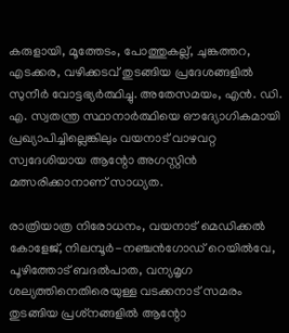കരുളായി, മൂത്തേടം, പോത്തുകല്ല്, ചുങ്കത്തറ, എടക്കര, വഴിക്കടവ് തുടങ്ങിയ പ്രദേശങ്ങളില്‍ സുനീര്‍ വോട്ടഭ്യര്‍ത്ഥിച്ചു. അതേസമയം, എന്‍. ഡി. എ. സ്വതന്ത്ര സ്ഥാനാര്‍ത്ഥിയെ ഔദ്യോഗികമായി പ്രഖ്യാപിച്ചില്ലെങ്കിലും വയനാട് വാഴവറ്റ സ്വദേശിയായ ആന്റോ അഗസ്റ്റിന്‍ മത്സരിക്കാനാണ് സാധ്യത.

രാത്രിയാത്ര നിരോധനം, വയനാട് മെഡിക്കല്‍ കോളേജ്, നിലമ്പൂര്‍-നഞ്ചന്‍ഗോഡ് റെയില്‍വേ, പൂഴിത്തോട് ബദല്‍പാത, വന്യമൃഗ ശല്യത്തിനെതിരെയുള്ള വടക്കനാട് സമരം തുടങ്ങിയ പ്രശ്‌നങ്ങളില്‍ ആന്റോ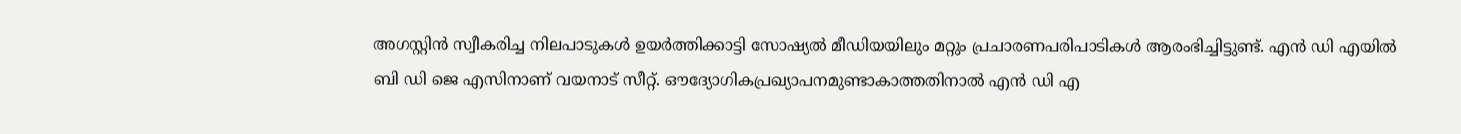അഗസ്റ്റിന്‍ സ്വീകരിച്ച നിലപാടുകള്‍ ഉയര്‍ത്തിക്കാട്ടി സോഷ്യല്‍ മീഡിയയിലും മറ്റും പ്രചാരണപരിപാടികള്‍ ആരംഭിച്ചിട്ടുണ്ട്. എന്‍ ഡി എയില്‍ ബി ഡി ജെ എസിനാണ് വയനാട് സീറ്റ്. ഔദ്യോഗികപ്രഖ്യാപനമുണ്ടാകാത്തതിനാല്‍ എന്‍ ഡി എ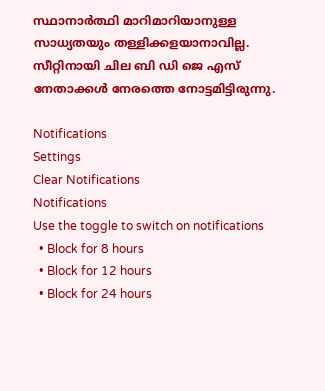സ്ഥാനാര്‍ത്ഥി മാറിമാറിയാനുള്ള സാധ്യതയും തള്ളിക്കളയാനാവില്ല. സീറ്റിനായി ചില ബി ഡി ജെ എസ് നേതാക്കള്‍ നേരത്തെ നോട്ടമിട്ടിരുന്നു.

Notifications
Settings
Clear Notifications
Notifications
Use the toggle to switch on notifications
  • Block for 8 hours
  • Block for 12 hours
  • Block for 24 hours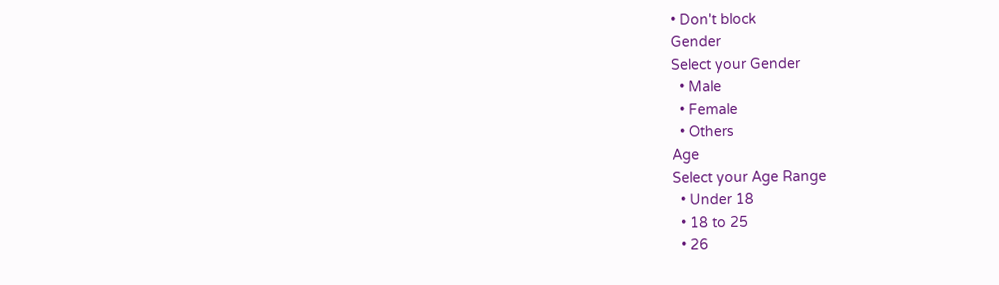• Don't block
Gender
Select your Gender
  • Male
  • Female
  • Others
Age
Select your Age Range
  • Under 18
  • 18 to 25
  • 26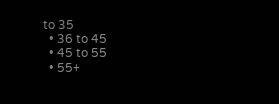to 35
  • 36 to 45
  • 45 to 55
  • 55+